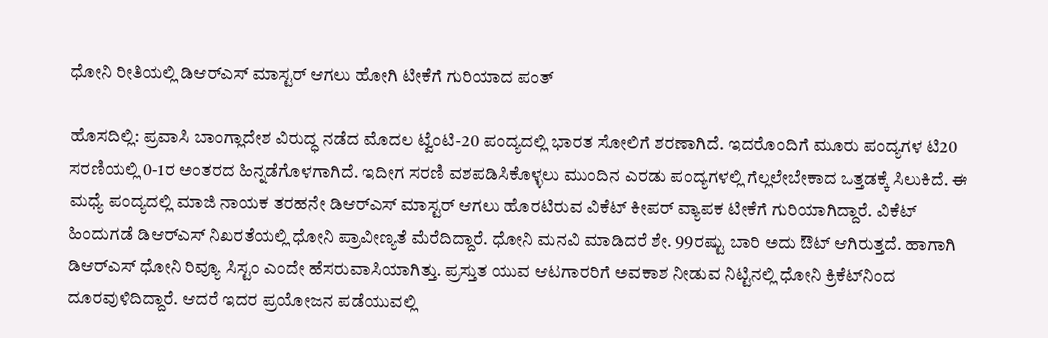ಧೋನಿ ರೀತಿಯಲ್ಲಿ ಡಿಆರ್‌ಎಸ್ ಮಾಸ್ಟರ್ ಆಗಲು ಹೋಗಿ ಟೀಕೆಗೆ ಗುರಿಯಾದ ಪಂತ್

ಹೊಸದಿಲ್ಲಿ: ಪ್ರವಾಸಿ ಬಾಂಗ್ಲಾದೇಶ ವಿರುದ್ಧ ನಡೆದ ಮೊದಲ ಟ್ವೆಂಟಿ-20 ಪಂದ್ಯದಲ್ಲಿ ಭಾರತ ಸೋಲಿಗೆ ಶರಣಾಗಿದೆ. ಇದರೊಂದಿಗೆ ಮೂರು ಪಂದ್ಯಗಳ ಟಿ20 ಸರಣಿಯಲ್ಲಿ 0-1ರ ಅಂತರದ ಹಿನ್ನಡೆಗೊಳಗಾಗಿದೆ. ಇದೀಗ ಸರಣಿ ವಶಪಡಿಸಿಕೊಳ್ಳಲು ಮುಂದಿನ ಎರಡು ಪಂದ್ಯಗಳಲ್ಲಿ ಗೆಲ್ಲಲೇಬೇಕಾದ ಒತ್ತಡಕ್ಕೆ ಸಿಲುಕಿದೆ. ಈ ಮಧ್ಯೆ ಪಂದ್ಯದಲ್ಲಿ ಮಾಜಿ ನಾಯಕ ತರಹನೇ ಡಿಆರ್‌ಎಸ್ ಮಾಸ್ಟರ್ ಆಗಲು ಹೊರಟಿರುವ ವಿಕೆಟ್ ಕೀಪರ್ ವ್ಯಾಪಕ ಟೀಕೆಗೆ ಗುರಿಯಾಗಿದ್ದಾರೆ. ವಿಕೆಟ್ ಹಿಂದುಗಡೆ ಡಿಆರ್‌ಎಸ್ ನಿಖರತೆಯಲ್ಲಿ ಧೋನಿ ಪ್ರಾವೀಣ್ಯತೆ ಮೆರೆದಿದ್ದಾರೆ. ಧೋನಿ ಮನವಿ ಮಾಡಿದರೆ ಶೇ. 99ರಷ್ಟು ಬಾರಿ ಅದು ಔಟ್ ಆಗಿರುತ್ತದೆ. ಹಾಗಾಗಿ ಡಿಆರ್‌ಎಸ್ ಧೋನಿ ರಿವ್ಯೂ ಸಿಸ್ಟಂ ಎಂದೇ ಹೆಸರುವಾಸಿಯಾಗಿತ್ತು. ಪ್ರಸ್ತುತ ಯುವ ಆಟಗಾರರಿಗೆ ಅವಕಾಶ ನೀಡುವ ನಿಟ್ಟಿನಲ್ಲಿ ಧೋನಿ ಕ್ರಿಕೆಟ್‌ನಿಂದ ದೂರವುಳಿದಿದ್ದಾರೆ. ಆದರೆ ಇದರ ಪ್ರಯೋಜನ ಪಡೆಯುವಲ್ಲಿ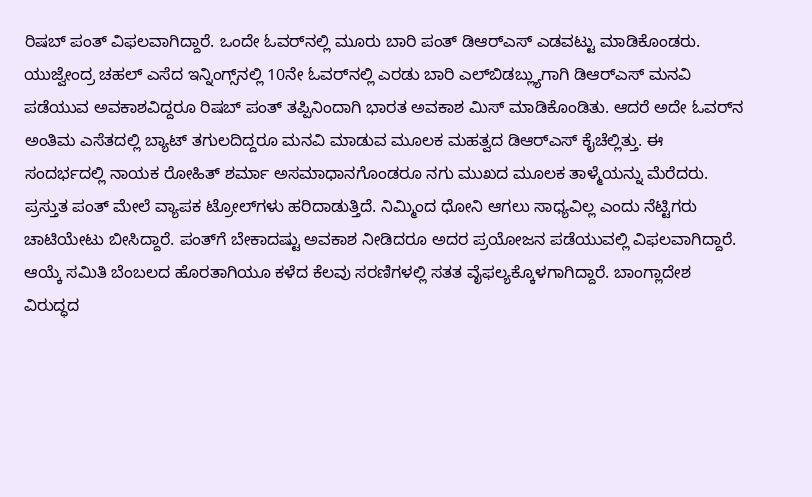ರಿಷಬ್ ಪಂತ್ ವಿಫಲವಾಗಿದ್ದಾರೆ. ಒಂದೇ ಓವರ್‌ನಲ್ಲಿ ಮೂರು ಬಾರಿ ಪಂತ್ ಡಿಆರ್‌ಎಸ್ ಎಡವಟ್ಟು ಮಾಡಿಕೊಂಡರು. ಯುಜ್ವೇಂದ್ರ ಚಹಲ್ ಎಸೆದ ಇನ್ನಿಂಗ್ಸ್‌ನಲ್ಲಿ 10ನೇ ಓವರ್‌ನಲ್ಲಿ ಎರಡು ಬಾರಿ ಎಲ್‌ಬಿಡಬ್ಲ್ಯುಗಾಗಿ ಡಿಆರ್‌ಎಸ್ ಮನವಿ ಪಡೆಯುವ ಅವಕಾಶವಿದ್ದರೂ ರಿಷಬ್ ಪಂತ್ ತಪ್ಪಿನಿಂದಾಗಿ ಭಾರತ ಅವಕಾಶ ಮಿಸ್ ಮಾಡಿಕೊಂಡಿತು. ಆದರೆ ಅದೇ ಓವರ್‌ನ ಅಂತಿಮ ಎಸೆತದಲ್ಲಿ ಬ್ಯಾಟ್ ತಗುಲದಿದ್ದರೂ ಮನವಿ ಮಾಡುವ ಮೂಲಕ ಮಹತ್ವದ ಡಿಆರ್‌ಎಸ್ ಕೈಚೆಲ್ಲಿತ್ತು. ಈ ಸಂದರ್ಭದಲ್ಲಿ ನಾಯಕ ರೋಹಿತ್ ಶರ್ಮಾ ಅಸಮಾಧಾನಗೊಂಡರೂ ನಗು ಮುಖದ ಮೂಲಕ ತಾಳ್ಮೆಯನ್ನು ಮೆರೆದರು. ಪ್ರಸ್ತುತ ಪಂತ್ ಮೇಲೆ ವ್ಯಾಪಕ ಟ್ರೋಲ್‌ಗಳು ಹರಿದಾಡುತ್ತಿದೆ. ನಿಮ್ಮಿಂದ ಧೋನಿ ಆಗಲು ಸಾಧ್ಯವಿಲ್ಲ ಎಂದು ನೆಟ್ಟಿಗರು ಚಾಟಿಯೇಟು ಬೀಸಿದ್ದಾರೆ. ಪಂತ್‌ಗೆ ಬೇಕಾದಷ್ಟು ಅವಕಾಶ ನೀಡಿದರೂ ಅದರ ಪ್ರಯೋಜನ ಪಡೆಯುವಲ್ಲಿ ವಿಫಲವಾಗಿದ್ದಾರೆ. ಆಯ್ಕೆ ಸಮಿತಿ ಬೆಂಬಲದ ಹೊರತಾಗಿಯೂ ಕಳೆದ ಕೆಲವು ಸರಣಿಗಳಲ್ಲಿ ಸತತ ವೈಫಲ್ಯಕ್ಕೊಳಗಾಗಿದ್ದಾರೆ. ಬಾಂಗ್ಲಾದೇಶ ವಿರುದ್ಧದ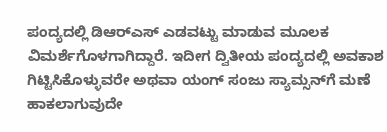ಪಂದ್ಯದಲ್ಲಿ ಡಿಆರ್‌ಎಸ್ ಎಡವಟ್ಟು ಮಾಡುವ ಮೂಲಕ ವಿಮರ್ಶೆಗೊಳಗಾಗಿದ್ದಾರೆ. ಇದೀಗ ದ್ವಿತೀಯ ಪಂದ್ಯದಲ್ಲಿ ಅವಕಾಶ ಗಿಟ್ಟಿಸಿಕೊಳ್ಳುವರೇ ಅಥವಾ ಯಂಗ್ ಸಂಜು ಸ್ಯಾಮ್ಸನ್‌ಗೆ ಮಣೆ ಹಾಕಲಾಗುವುದೇ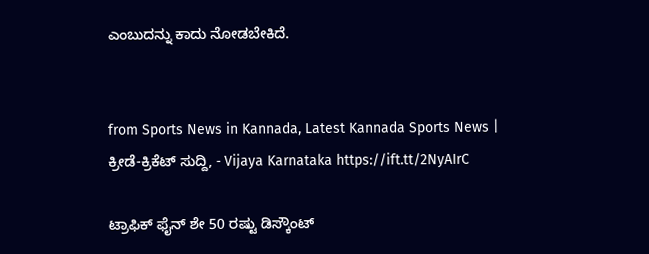ಎಂಬುದನ್ನು ಕಾದು ನೋಡಬೇಕಿದೆ.


from Sports News in Kannada, Latest Kannada Sports News | ಕ್ರೀಡೆ-ಕ್ರಿಕೆಟ್ ಸುದ್ದಿ, - Vijaya Karnataka https://ift.tt/2NyAIrC

ಟ್ರಾಫಿಕ್‌ ಫೈನ್‌ ಶೇ 50 ರಷ್ಟು ಡಿಸ್ಕೌಂಟ್‌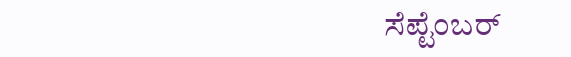ಸೆಪ್ಟೆಂಬರ್‌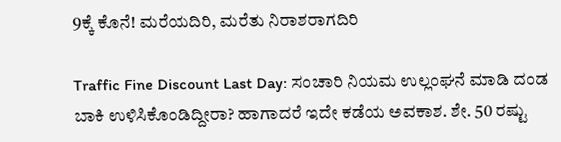9ಕ್ಕೆ ಕೊನೆ! ಮರೆಯದಿರಿ, ಮರೆತು ನಿರಾಶರಾಗದಿರಿ

Traffic Fine Discount Last Day: ಸಂಚಾರಿ ನಿಯಮ ಉಲ್ಲಂಘನೆ ಮಾಡಿ ದಂಡ ಬಾಕಿ ಉಳಿಸಿಕೊಂಡಿದ್ದೀರಾ? ಹಾಗಾದರೆ ಇದೇ ಕಡೆಯ ಅವಕಾಶ. ಶೇ. 50 ರಷ್ಟು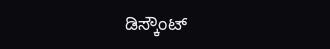ಡಿಸ್ಕೌಂಟ್‌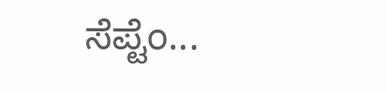ಸೆಪ್ಟೆಂ...